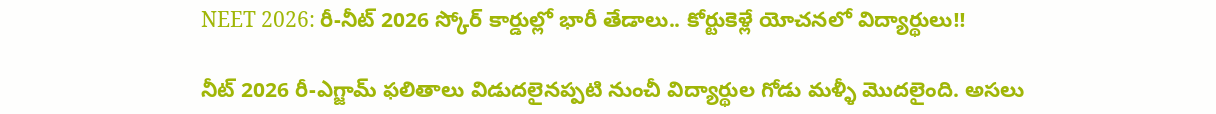NEET 2026: రీ-నీట్ 2026 స్కోర్ కార్డుల్లో భారీ తేడాలు.. కోర్టుకెళ్లే యోచనలో విద్యార్థులు!!

నీట్ 2026 రీ-ఎగ్జామ్ ఫలితాలు విడుదలైనప్పటి నుంచీ విద్యార్థుల గోడు మళ్ళీ మొదలైంది. అసలు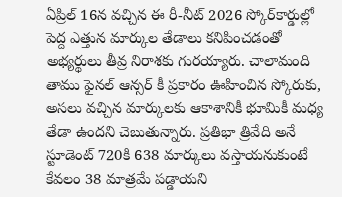ఏప్రిల్ 16న వచ్చిన ఈ రీ-నీట్ 2026 స్కోర్‌కార్డుల్లో పెద్ద ఎత్తున మార్కుల తేడాలు కనిపించడంతో అభ్యర్థులు తీవ్ర నిరాశకు గురయ్యారు. చాలామంది తాము ఫైనల్ ఆన్సర్ కీ ప్రకారం ఊహించిన స్కోరుకు, అసలు వచ్చిన మార్కులకు ఆకాశానికీ భూమికీ మధ్య తేడా ఉందని చెబుతున్నారు. ప్రతిభా త్రివేది అనే స్టూడెంట్ 720కి 638 మార్కులు వస్తాయనుకుంటే కేవలం 38 మాత్రమే పడ్డాయని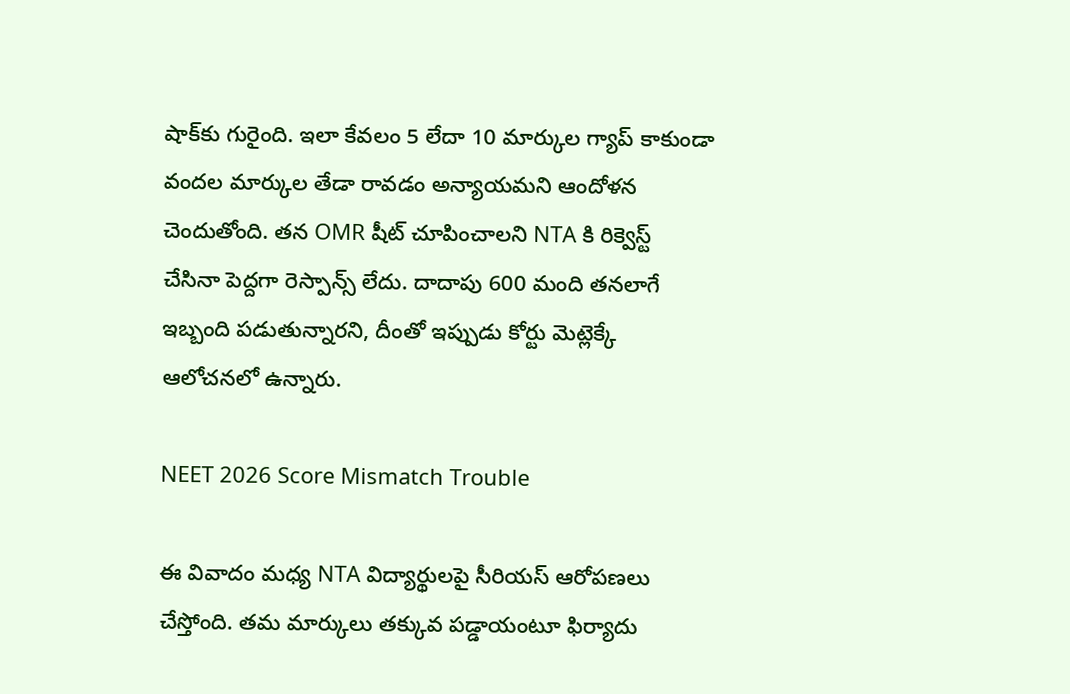షాక్‌కు గురైంది. ఇలా కేవలం 5 లేదా 10 మార్కుల గ్యాప్ కాకుండా వందల మార్కుల తేడా రావడం అన్యాయమని ఆందోళన చెందుతోంది. తన OMR షీట్ చూపించాలని NTA కి రిక్వెస్ట్ చేసినా పెద్దగా రెస్పాన్స్ లేదు. దాదాపు 600 మంది తనలాగే ఇబ్బంది పడుతున్నారని, దీంతో ఇప్పుడు కోర్టు మెట్లెక్కే ఆలోచనలో ఉన్నారు.

NEET 2026 Score Mismatch Trouble

ఈ వివాదం మధ్య NTA విద్యార్థులపై సీరియస్ ఆరోపణలు చేస్తోంది. తమ మార్కులు తక్కువ పడ్డాయంటూ ఫిర్యాదు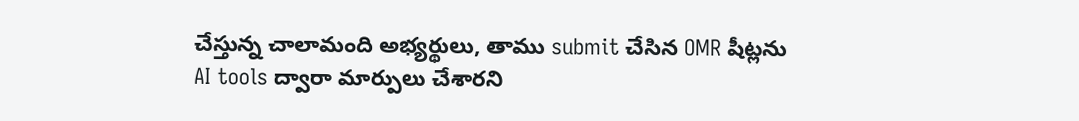చేస్తున్న చాలామంది అభ్యర్థులు, తాము submit చేసిన OMR షీట్లను AI tools ద్వారా మార్పులు చేశారని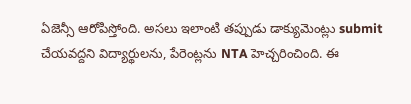ఏజెన్సీ ఆరోపిస్తోంది. అసలు ఇలాంటి తప్పుడు డాక్యుమెంట్లు submit చేయవద్దని విద్యార్థులను, పేరెంట్లను NTA హెచ్చరించింది. ఈ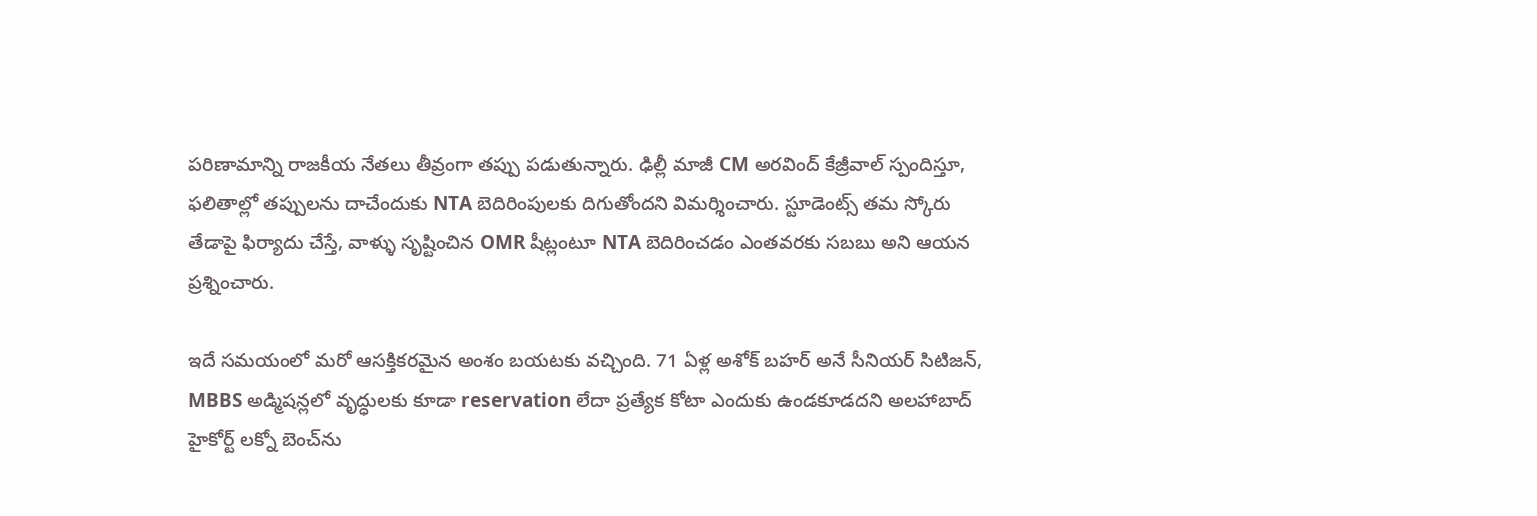పరిణామాన్ని రాజకీయ నేతలు తీవ్రంగా తప్పు పడుతున్నారు. ఢిల్లీ మాజీ CM అరవింద్ కేజ్రీవాల్ స్పందిస్తూ, ఫలితాల్లో తప్పులను దాచేందుకు NTA బెదిరింపులకు దిగుతోందని విమర్శించారు. స్టూడెంట్స్ తమ స్కోరు తేడాపై ఫిర్యాదు చేస్తే, వాళ్ళు సృష్టించిన OMR షీట్లంటూ NTA బెదిరించడం ఎంతవరకు సబబు అని ఆయన ప్రశ్నించారు.

ఇదే సమయంలో మరో ఆసక్తికరమైన అంశం బయటకు వచ్చింది. 71 ఏళ్ల అశోక్ బహర్ అనే సీనియర్ సిటిజన్, MBBS అడ్మిషన్లలో వృద్ధులకు కూడా reservation లేదా ప్రత్యేక కోటా ఎందుకు ఉండకూడదని అలహాబాద్ హైకోర్ట్ లక్నో బెంచ్‌ను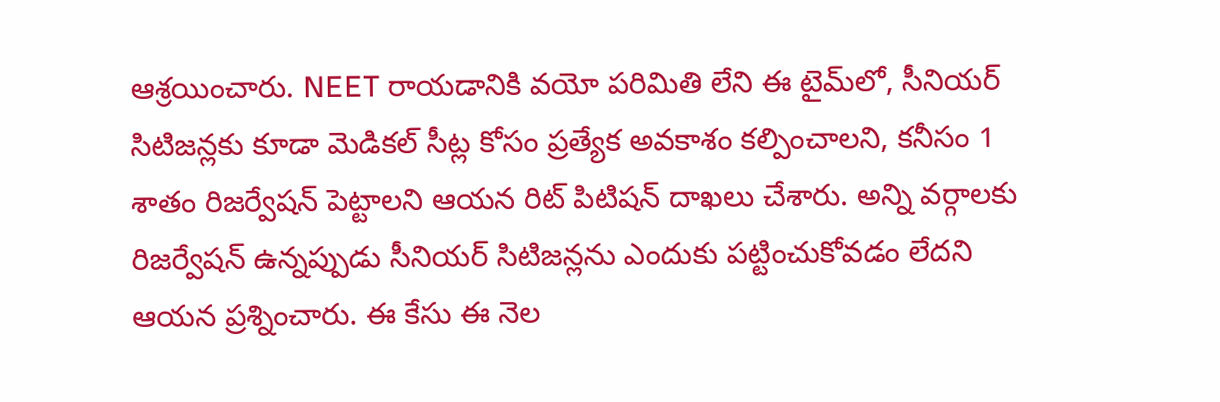ఆశ్రయించారు. NEET రాయడానికి వయో పరిమితి లేని ఈ టైమ్‌లో, సీనియర్ సిటిజన్లకు కూడా మెడికల్ సీట్ల కోసం ప్రత్యేక అవకాశం కల్పించాలని, కనీసం 1 శాతం రిజర్వేషన్ పెట్టాలని ఆయన రిట్ పిటిషన్ దాఖలు చేశారు. అన్ని వర్గాలకు రిజర్వేషన్ ఉన్నప్పుడు సీనియర్ సిటిజన్లను ఎందుకు పట్టించుకోవడం లేదని ఆయన ప్రశ్నించారు. ఈ కేసు ఈ నెల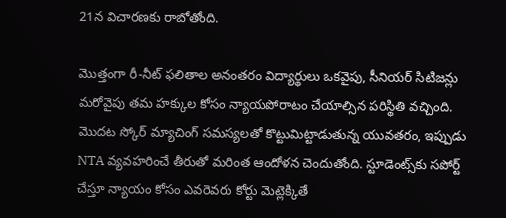21న విచారణకు రాబోతోంది.

మొత్తంగా రీ-నీట్ ఫలితాల అనంతరం విద్యార్థులు ఒకవైపు, సీనియర్ సిటిజన్లు మరోవైపు తమ హక్కుల కోసం న్యాయపోరాటం చేయాల్సిన పరిస్థితి వచ్చింది. మొదట స్కోర్ మ్యాచింగ్ సమస్యలతో కొట్టుమిట్టాడుతున్న యువతరం, ఇప్పుడు NTA వ్యవహరించే తీరుతో మరింత ఆందోళన చెందుతోంది. స్టూడెంట్స్‌కు సపోర్ట్ చేస్తూ న్యాయం కోసం ఎవరెవరు కోర్టు మెట్లెక్కితే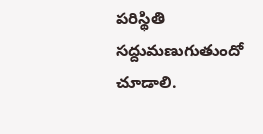పరిస్థితి సద్దుమణుగుతుందో చూడాలి.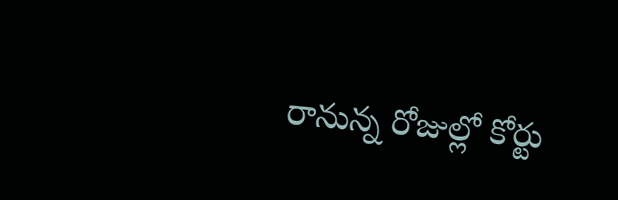రానున్న రోజుల్లో కోర్టు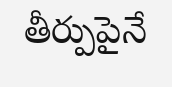తీర్పుపైనే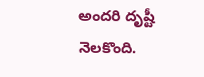అందరి దృష్టీ నెలకొంది.